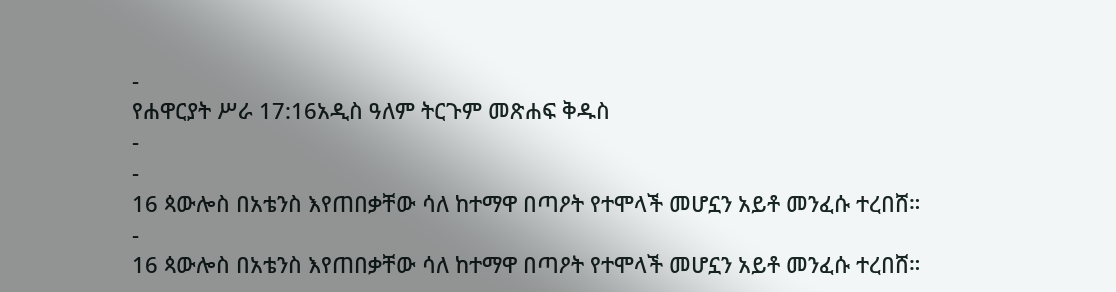-
የሐዋርያት ሥራ 17:16አዲስ ዓለም ትርጉም መጽሐፍ ቅዱስ
-
-
16 ጳውሎስ በአቴንስ እየጠበቃቸው ሳለ ከተማዋ በጣዖት የተሞላች መሆኗን አይቶ መንፈሱ ተረበሸ።
-
16 ጳውሎስ በአቴንስ እየጠበቃቸው ሳለ ከተማዋ በጣዖት የተሞላች መሆኗን አይቶ መንፈሱ ተረበሸ።